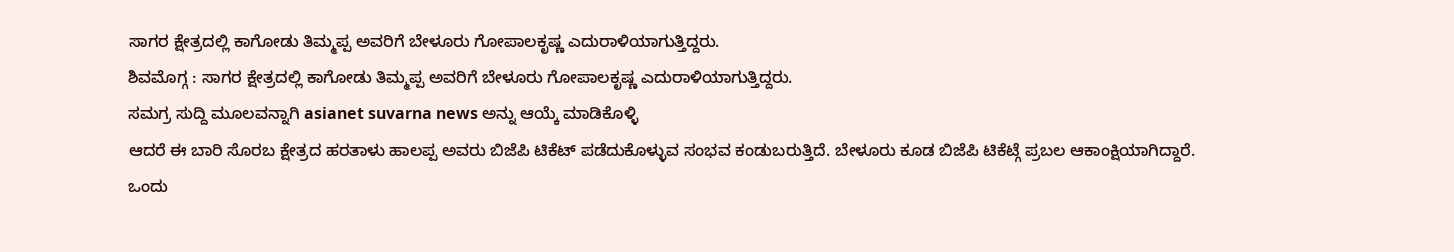ಸಾಗರ ಕ್ಷೇತ್ರದಲ್ಲಿ ಕಾಗೋಡು ತಿಮ್ಮಪ್ಪ ಅವರಿಗೆ ಬೇಳೂರು ಗೋಪಾಲಕೃಷ್ಣ ಎದುರಾಳಿಯಾಗುತ್ತಿದ್ದರು.
ಶಿವಮೊಗ್ಗ : ಸಾಗರ ಕ್ಷೇತ್ರದಲ್ಲಿ ಕಾಗೋಡು ತಿಮ್ಮಪ್ಪ ಅವರಿಗೆ ಬೇಳೂರು ಗೋಪಾಲಕೃಷ್ಣ ಎದುರಾಳಿಯಾಗುತ್ತಿದ್ದರು.
ಸಮಗ್ರ ಸುದ್ದಿ ಮೂಲವನ್ನಾಗಿ asianet suvarna news ಅನ್ನು ಆಯ್ಕೆ ಮಾಡಿಕೊಳ್ಳಿ
ಆದರೆ ಈ ಬಾರಿ ಸೊರಬ ಕ್ಷೇತ್ರದ ಹರತಾಳು ಹಾಲಪ್ಪ ಅವರು ಬಿಜೆಪಿ ಟಿಕೆಟ್ ಪಡೆದುಕೊಳ್ಳುವ ಸಂಭವ ಕಂಡುಬರುತ್ತಿದೆ. ಬೇಳೂರು ಕೂಡ ಬಿಜೆಪಿ ಟಿಕೆಟ್ಗೆ ಪ್ರಬಲ ಆಕಾಂಕ್ಷಿಯಾಗಿದ್ದಾರೆ.
ಒಂದು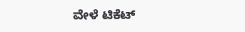ವೇಳೆ ಟಿಕೆಟ್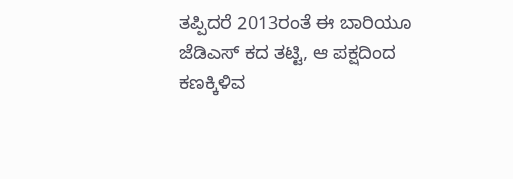ತಪ್ಪಿದರೆ 2013ರಂತೆ ಈ ಬಾರಿಯೂ ಜೆಡಿಎಸ್ ಕದ ತಟ್ಟಿ, ಆ ಪಕ್ಷದಿಂದ ಕಣಕ್ಕಿಳಿವ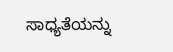ಸಾಧ್ಯತೆಯನ್ನು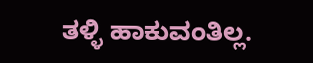ತಳ್ಳಿ ಹಾಕುವಂತಿಲ್ಲ.